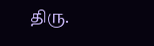திரு.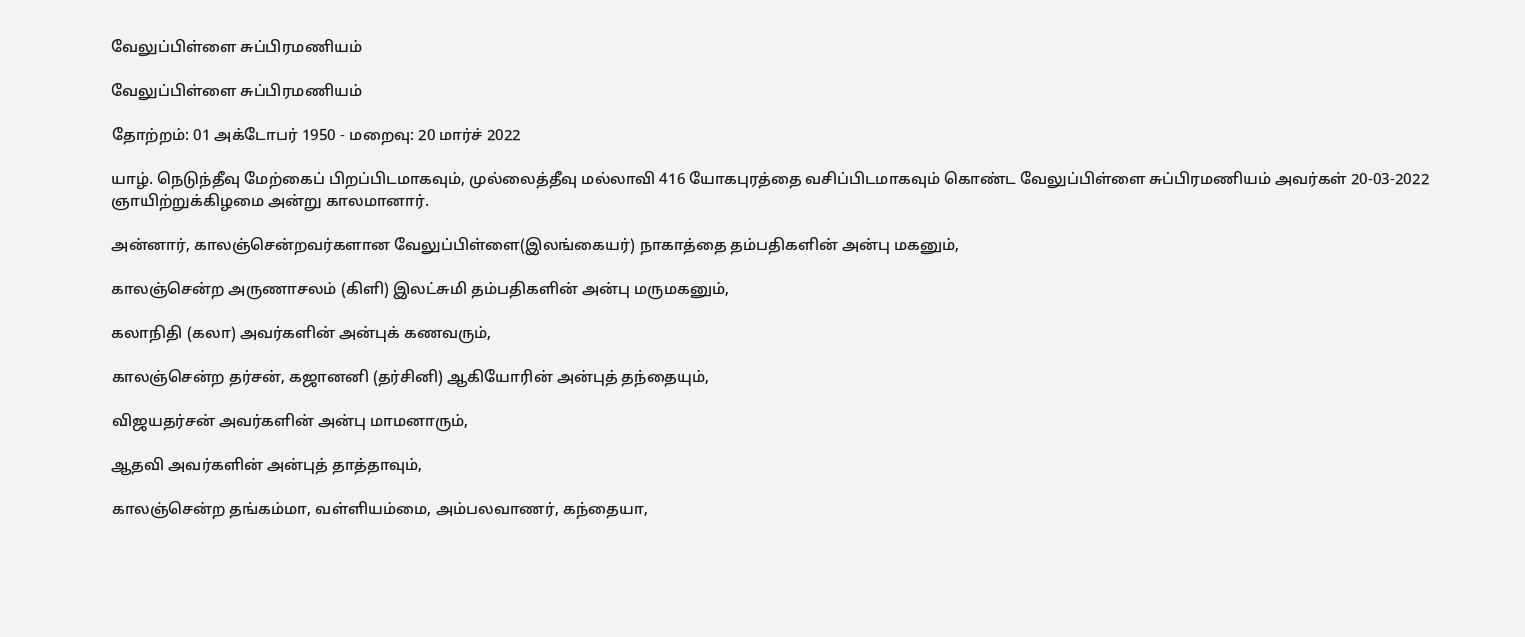வேலுப்பிள்ளை சுப்பிரமணியம்

வேலுப்பிள்ளை சுப்பிரமணியம்

தோற்றம்: 01 அக்டோபர் 1950 - மறைவு: 20 மார்ச் 2022

யாழ். நெடுந்தீவு மேற்கைப் பிறப்பிடமாகவும், முல்லைத்தீவு மல்லாவி 416 யோகபுரத்தை வசிப்பிடமாகவும் கொண்ட வேலுப்பிள்ளை சுப்பிரமணியம் அவர்கள் 20-03-2022 ஞாயிற்றுக்கிழமை அன்று காலமானார்.

அன்னார், காலஞ்சென்றவர்களான வேலுப்பிள்ளை(இலங்கையர்) நாகாத்தை தம்பதிகளின் அன்பு மகனும்,

காலஞ்சென்ற அருணாசலம் (கிளி) இலட்சுமி தம்பதிகளின் அன்பு மருமகனும்,

கலாநிதி (கலா) அவர்களின் அன்புக் கணவரும்,

காலஞ்சென்ற தர்சன், கஜானனி (தர்சினி) ஆகியோரின் அன்புத் தந்தையும்,

விஜயதர்சன் அவர்களின் அன்பு மாமனாரும்,

ஆதவி அவர்களின் அன்புத் தாத்தாவும்,

காலஞ்சென்ற தங்கம்மா, வள்ளியம்மை, அம்பலவாணர், கந்தையா,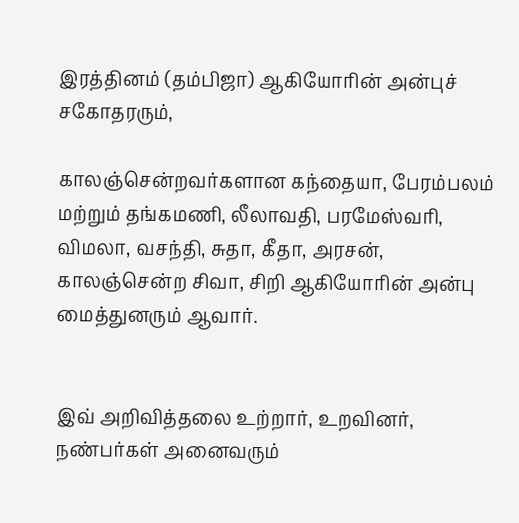இரத்தினம் (தம்பிஜா) ஆகியோரின் அன்புச் சகோதரரும்,

காலஞ்சென்றவர்களான கந்தையா, பேரம்பலம் மற்றும் தங்கமணி, லீலாவதி, பரமேஸ்வரி, விமலா, வசந்தி, சுதா, கீதா, அரசன், காலஞ்சென்ற சிவா, சிறி ஆகியோரின் அன்பு மைத்துனரும் ஆவார்.


இவ் அறிவித்தலை உற்றார், உறவினர், நண்பர்கள் அனைவரும்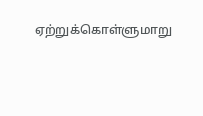ஏற்றுக்கொள்ளுமாறு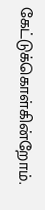கேட்டுக்கொள்கின்றோம்.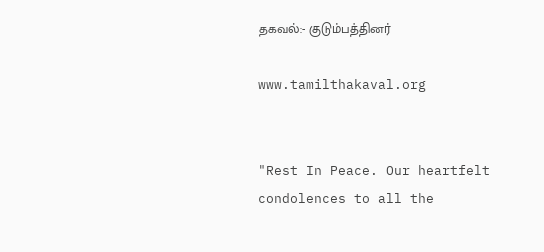தகவல்:- குடும்பத்தினர்

www.tamilthakaval.org


"Rest In Peace. Our heartfelt condolences to all the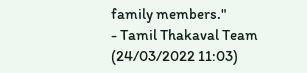family members."
- Tamil Thakaval Team (24/03/2022 11:03)